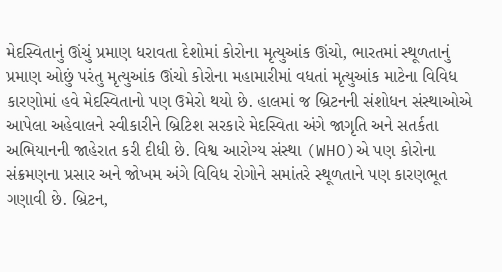મેદસ્વિતાનું ઊંચું પ્રમાણ ધરાવતા દેશોમાં કોરોના મૃત્યુઆંક ઊંચો, ભારતમાં સ્થૂળતાનું પ્રમાણ ઓછું પરંતુ મૃત્યુઆંક ઊંચો કોરોના મહામારીમાં વધતાં મૃત્યુઆંક માટેના વિવિધ કારણોમાં હવે મેદસ્વિતાનો પણ ઉમેરો થયો છે. હાલમાં જ બ્રિટનની સંશોધન સંસ્થાઓએ આપેલા અહેવાલને સ્વીકારીને બ્રિટિશ સરકારે મેદસ્વિતા અંગે જાગૃતિ અને સતર્કતા અભિયાનની જાહેરાત કરી દીધી છે. વિશ્વ આરોગ્ય સંસ્થા (WHO)એ પણ કોરોના સંક્રમણના પ્રસાર અને જોખમ અંગે વિવિધ રોગોને સમાંતરે સ્થૂળતાને પણ કારણભૂત ગણાવી છે. બ્રિટન,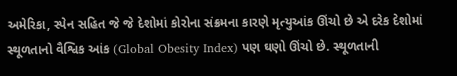અમેરિકા, સ્પેન સહિત જે જે દેશોમાં કોરોના સંક્રમના કારણે મૃત્યુઆંક ઊંચો છે એ દરેક દેશોમાં સ્થૂળતાનો વૈશ્વિક આંક (Global Obesity Index) પણ ઘણો ઊંચો છે. સ્થૂળતાની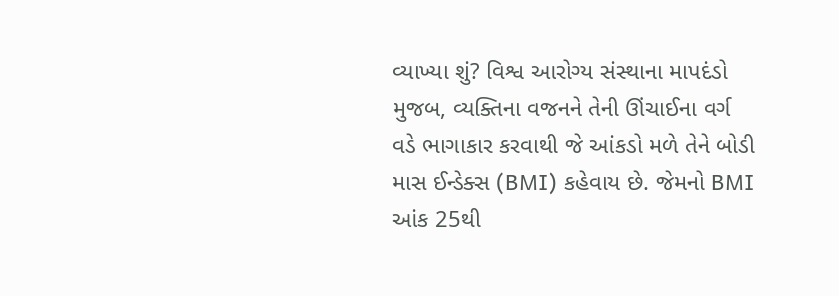વ્યાખ્યા શું? વિશ્વ આરોગ્ય સંસ્થાના માપદંડો મુજબ, વ્યક્તિના વજનને તેની ઊંચાઈના વર્ગ વડે ભાગાકાર કરવાથી જે આંકડો મળે તેને બોડી માસ ઈન્ડેક્સ (BMI) કહેવાય છે. જેમનો BMI આંક 25થી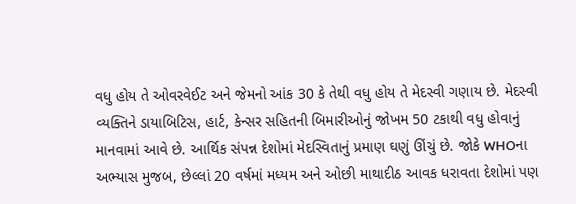વધુ હોય તે ઓવરવેઈટ અને જેમનો આંક 30 કે તેથી વધુ હોય તે મેદસ્વી ગણાય છે. મેદસ્વી વ્યક્તિને ડાયાબિટિસ, હાર્ટ, કેન્સર સહિતની બિમારીઓનું જોખમ 50 ટકાથી વધુ હોવાનું માનવામાં આવે છે. આર્થિક સંપન્ન દેશોમાં મેદસ્વિતાનું પ્રમાણ ઘણું ઊંચું છે. જોકે WHOના અભ્યાસ મુજબ, છેલ્લાં 20 વર્ષમાં મધ્યમ અને ઓછી માથાદીઠ આવક ધરાવતા દેશોમાં પણ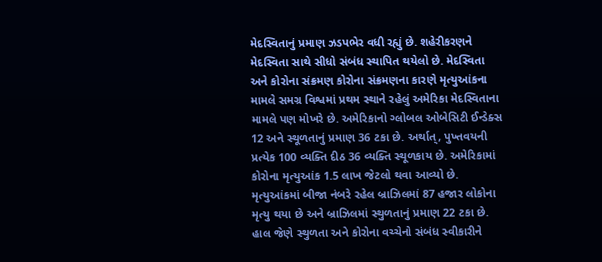મેદસ્વિતાનું પ્રમાણ ઝડપભેર વધી રહ્યું છે. શહેરીકરણને મેદસ્વિતા સાથે સીધો સંબંધ સ્થાપિત થયેલો છે. મેદસ્વિતા અને કોરોના સંક્રમણ કોરોના સંક્રમણના કારણે મૃત્યુઆંકના મામલે સમગ્ર વિશ્વમાં પ્રથમ સ્થાને રહેલું અમેરિકા મેદસ્વિતાના મામલે પણ મોખરે છે. અમેરિકાનો ગ્લોબલ ઓબેસિટી ઈન્ડેક્સ 12 અને સ્થૂળતાનું પ્રમાણ 36 ટકા છે. અર્થાત્, પુખ્તવયની પ્રત્યેક 100 વ્યક્તિ દીઠ 36 વ્યક્તિ સ્થૂળકાય છે. અમેરિકામાં કોરોના મૃત્યુઆંક 1.5 લાખ જેટલો થવા આવ્યો છે. મૃત્યુઆંકમાં બીજા નંબરે રહેલ બ્રાઝિલમાં 87 હજાર લોકોના મૃત્યુ થયા છે અને બ્રાઝિલમાં સ્થુળતાનું પ્રમાણ 22 ટકા છે. હાલ જેણે સ્થુળતા અને કોરોના વચ્ચેનો સંબંધ સ્વીકારીને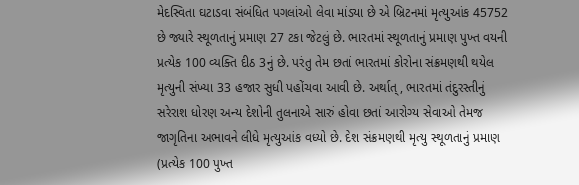મેદસ્વિતા ઘટાડવા સંબંધિત પગલાંઓ લેવા માંડ્યા છે એ બ્રિટનમાં મૃત્યુઆંક 45752 છે જ્યારે સ્થૂળતાનું પ્રમાણ 27 ટકા જેટલું છે. ભારતમાં સ્થૂળતાનું પ્રમાણ પુખ્ત વયની પ્રત્યેક 100 વ્યક્તિ દીઠ 3નું છે. પરંતુ તેમ છતાં ભારતમાં કોરોના સંક્રમણથી થયેલ મૃત્યુની સંખ્યા 33 હજાર સુધી પહોંચવા આવી છે. અર્થાત્, ભારતમાં તંદુરસ્તીનું સરેરાશ ધોરણ અન્ય દેશોની તુલનાએ સારું હોવા છતાં આરોગ્ય સેવાઓ તેમજ જાગૃતિના અભાવને લીધે મૃત્યુઆંક વધ્યો છે. દેશ સંક્રમણથી મૃત્યુ સ્થૂળતાનું પ્રમાણ (પ્રત્યેક 100 પુખ્ત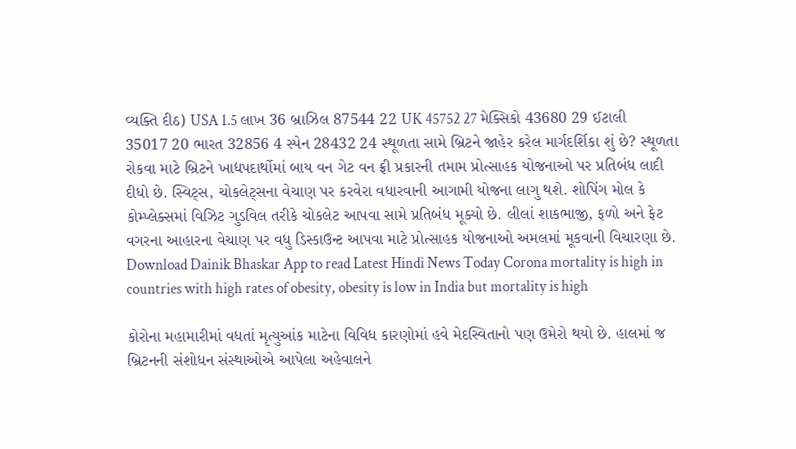વ્યક્તિ દીઠ) USA 1.5 લાખ 36 બ્રાઝિલ 87544 22 UK 45752 27 મેક્સિકો 43680 29 ઈટાલી 35017 20 ભારત 32856 4 સ્પેન 28432 24 સ્થૂળતા સામે બ્રિટને જાહેર કરેલ માર્ગદર્શિકા શું છે? સ્થૂળતા રોકવા માટે બ્રિટને ખાદ્યપદાર્થોમાં બાય વન ગેટ વન ફ્રી પ્રકારની તમામ પ્રોત્સાહક યોજનાઓ પર પ્રતિબંધ લાદી દીધો છે. સ્વિટ્સ, ચોકલેટ્સના વેચાણ પર કરવેરા વધારવાની આગામી યોજના લાગુ થશે. શોપિંગ મોલ કે કોમ્પ્લેક્સમાં વિઝિટ ગુડવિલ તરીકે ચોકલેટ આપવા સામે પ્રતિબંધ મૂક્યો છે. લીલાં શાકભાજી, ફળો અને ફેટ વગરના આહારના વેચાણ પર વધુ ડિસ્કાઉન્ટ આપવા માટે પ્રોત્સાહક યોજનાઓ અમલમાં મૂકવાની વિચારણા છે. Download Dainik Bhaskar App to read Latest Hindi News Today Corona mortality is high in countries with high rates of obesity, obesity is low in India but mortality is high

કોરોના મહામારીમાં વધતાં મૃત્યુઆંક માટેના વિવિધ કારણોમાં હવે મેદસ્વિતાનો પણ ઉમેરો થયો છે. હાલમાં જ બ્રિટનની સંશોધન સંસ્થાઓએ આપેલા અહેવાલને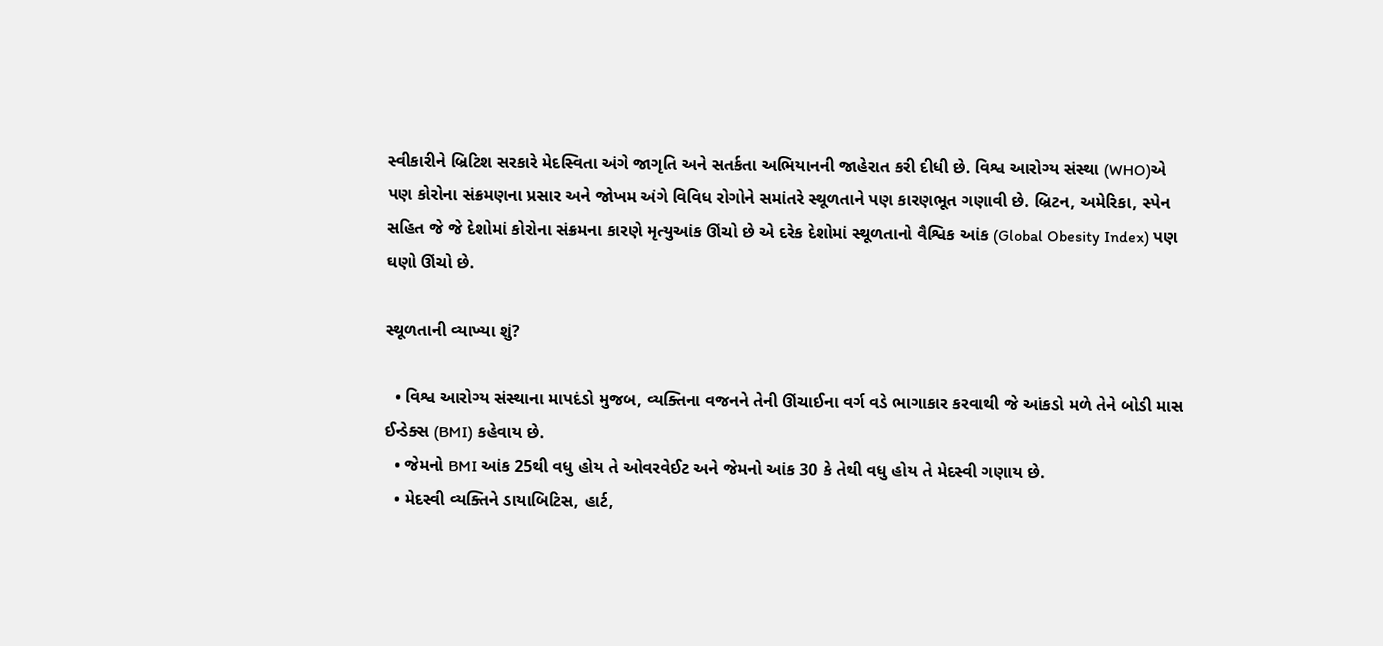સ્વીકારીને બ્રિટિશ સરકારે મેદસ્વિતા અંગે જાગૃતિ અને સતર્કતા અભિયાનની જાહેરાત કરી દીધી છે. વિશ્વ આરોગ્ય સંસ્થા (WHO)એ પણ કોરોના સંક્રમણના પ્રસાર અને જોખમ અંગે વિવિધ રોગોને સમાંતરે સ્થૂળતાને પણ કારણભૂત ગણાવી છે. બ્રિટન, અમેરિકા, સ્પેન સહિત જે જે દેશોમાં કોરોના સંક્રમના કારણે મૃત્યુઆંક ઊંચો છે એ દરેક દેશોમાં સ્થૂળતાનો વૈશ્વિક આંક (Global Obesity Index) પણ ઘણો ઊંચો છે.

સ્થૂળતાની વ્યાખ્યા શું?

  • વિશ્વ આરોગ્ય સંસ્થાના માપદંડો મુજબ, વ્યક્તિના વજનને તેની ઊંચાઈના વર્ગ વડે ભાગાકાર કરવાથી જે આંકડો મળે તેને બોડી માસ ઈન્ડેક્સ (BMI) કહેવાય છે.
  • જેમનો BMI આંક 25થી વધુ હોય તે ઓવરવેઈટ અને જેમનો આંક 30 કે તેથી વધુ હોય તે મેદસ્વી ગણાય છે.
  • મેદસ્વી વ્યક્તિને ડાયાબિટિસ, હાર્ટ,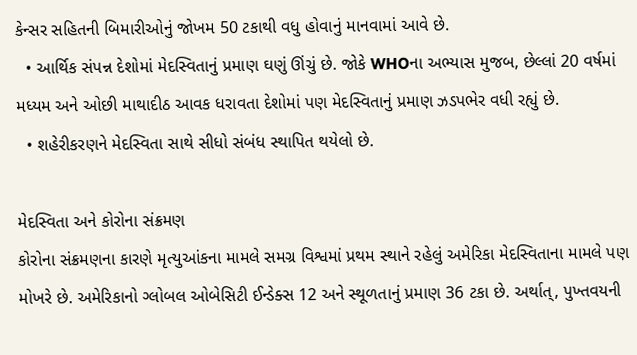કેન્સર સહિતની બિમારીઓનું જોખમ 50 ટકાથી વધુ હોવાનું માનવામાં આવે છે.
  • આર્થિક સંપન્ન દેશોમાં મેદસ્વિતાનું પ્રમાણ ઘણું ઊંચું છે. જોકે WHOના અભ્યાસ મુજબ, છેલ્લાં 20 વર્ષમાં મધ્યમ અને ઓછી માથાદીઠ આવક ધરાવતા દેશોમાં પણ મેદસ્વિતાનું પ્રમાણ ઝડપભેર વધી રહ્યું છે.
  • શહેરીકરણને મેદસ્વિતા સાથે સીધો સંબંધ સ્થાપિત થયેલો છે.

મેદસ્વિતા અને કોરોના સંક્રમણ
કોરોના સંક્રમણના કારણે મૃત્યુઆંકના મામલે સમગ્ર વિશ્વમાં પ્રથમ સ્થાને રહેલું અમેરિકા મેદસ્વિતાના મામલે પણ મોખરે છે. અમેરિકાનો ગ્લોબલ ઓબેસિટી ઈન્ડેક્સ 12 અને સ્થૂળતાનું પ્રમાણ 36 ટકા છે. અર્થાત્, પુખ્તવયની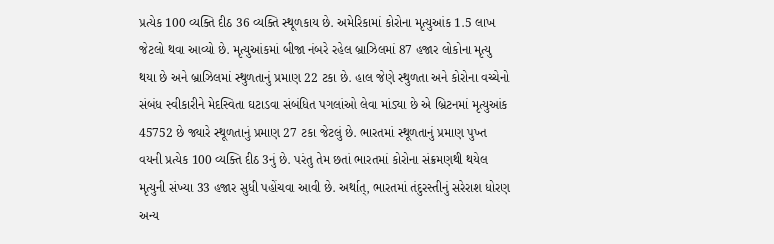પ્રત્યેક 100 વ્યક્તિ દીઠ 36 વ્યક્તિ સ્થૂળકાય છે. અમેરિકામાં કોરોના મૃત્યુઆંક 1.5 લાખ જેટલો થવા આવ્યો છે. મૃત્યુઆંકમાં બીજા નંબરે રહેલ બ્રાઝિલમાં 87 હજાર લોકોના મૃત્યુ થયા છે અને બ્રાઝિલમાં સ્થુળતાનું પ્રમાણ 22 ટકા છે. હાલ જેણે સ્થુળતા અને કોરોના વચ્ચેનો સંબંધ સ્વીકારીને મેદસ્વિતા ઘટાડવા સંબંધિત પગલાંઓ લેવા માંડ્યા છે એ બ્રિટનમાં મૃત્યુઆંક 45752 છે જ્યારે સ્થૂળતાનું પ્રમાણ 27 ટકા જેટલું છે. ભારતમાં સ્થૂળતાનું પ્રમાણ પુખ્ત વયની પ્રત્યેક 100 વ્યક્તિ દીઠ 3નું છે. પરંતુ તેમ છતાં ભારતમાં કોરોના સંક્રમણથી થયેલ મૃત્યુની સંખ્યા 33 હજાર સુધી પહોંચવા આવી છે. અર્થાત્, ભારતમાં તંદુરસ્તીનું સરેરાશ ધોરણ અન્ય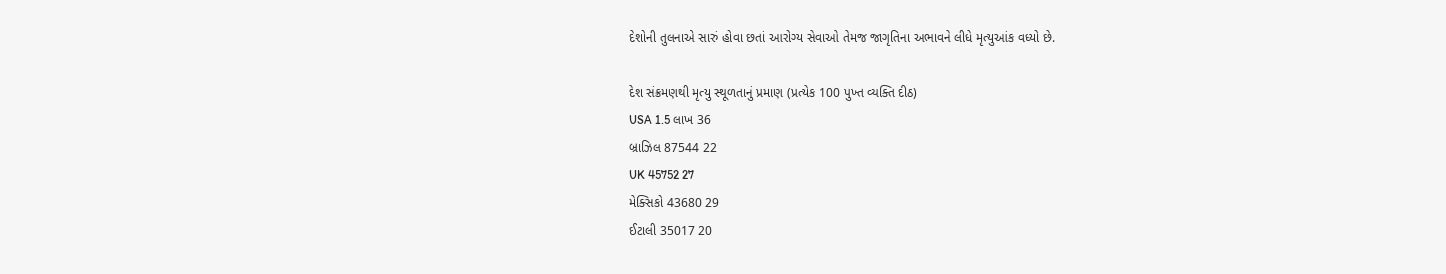દેશોની તુલનાએ સારું હોવા છતાં આરોગ્ય સેવાઓ તેમજ જાગૃતિના અભાવને લીધે મૃત્યુઆંક વધ્યો છે.

દેશ સંક્રમણથી મૃત્યુ સ્થૂળતાનું પ્રમાણ (પ્રત્યેક 100 પુખ્ત વ્યક્તિ દીઠ)
USA 1.5 લાખ 36
બ્રાઝિલ 87544 22
UK 45752 27
મેક્સિકો 43680 29
ઈટાલી 35017 20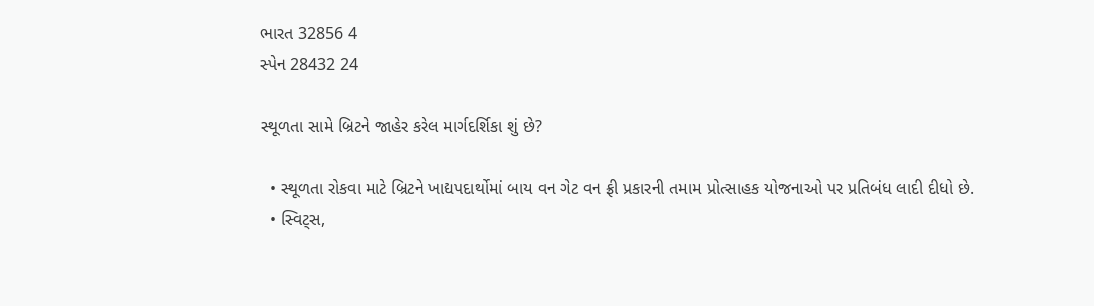ભારત 32856 4
સ્પેન 28432 24

સ્થૂળતા સામે બ્રિટને જાહેર કરેલ માર્ગદર્શિકા શું છે?

  • સ્થૂળતા રોકવા માટે બ્રિટને ખાદ્યપદાર્થોમાં બાય વન ગેટ વન ફ્રી પ્રકારની તમામ પ્રોત્સાહક યોજનાઓ પર પ્રતિબંધ લાદી દીધો છે.
  • સ્વિટ્સ,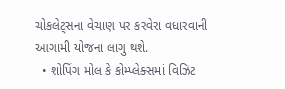ચોકલેટ્સના વેચાણ પર કરવેરા વધારવાની આગામી યોજના લાગુ થશે.
  • શોપિંગ મોલ કે કોમ્પ્લેક્સમાં વિઝિટ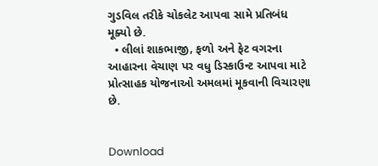ગુડવિલ તરીકે ચોકલેટ આપવા સામે પ્રતિબંધ મૂક્યો છે.
  • લીલાં શાકભાજી, ફળો અને ફેટ વગરના આહારના વેચાણ પર વધુ ડિસ્કાઉન્ટ આપવા માટે પ્રોત્સાહક યોજનાઓ અમલમાં મૂકવાની વિચારણા છે.


Download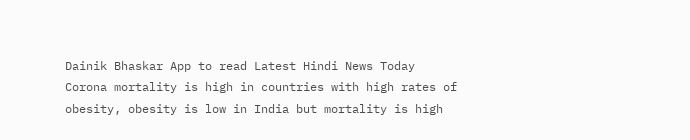Dainik Bhaskar App to read Latest Hindi News Today
Corona mortality is high in countries with high rates of obesity, obesity is low in India but mortality is high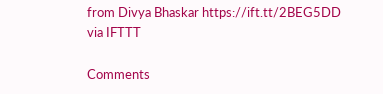from Divya Bhaskar https://ift.tt/2BEG5DD
via IFTTT

Comments